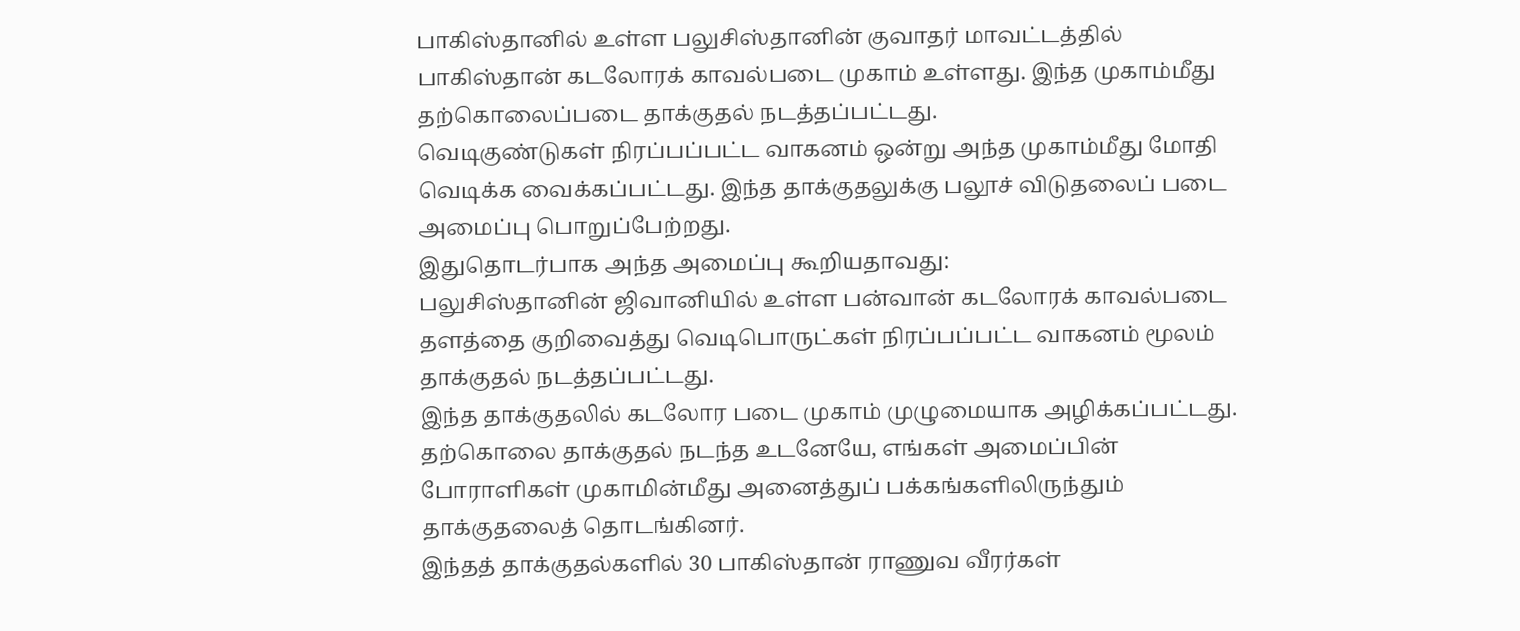பாகிஸ்தானில் உள்ள பலுசிஸ்தானின் குவாதர் மாவட்டத்தில் பாகிஸ்தான் கடலோரக் காவல்படை முகாம் உள்ளது. இந்த முகாம்மீது தற்கொலைப்படை தாக்குதல் நடத்தப்பட்டது.
வெடிகுண்டுகள் நிரப்பப்பட்ட வாகனம் ஒன்று அந்த முகாம்மீது மோதி வெடிக்க வைக்கப்பட்டது. இந்த தாக்குதலுக்கு பலூச் விடுதலைப் படை அமைப்பு பொறுப்பேற்றது.
இதுதொடர்பாக அந்த அமைப்பு கூறியதாவது:
பலுசிஸ்தானின் ஜிவானியில் உள்ள பன்வான் கடலோரக் காவல்படை தளத்தை குறிவைத்து வெடிபொருட்கள் நிரப்பப்பட்ட வாகனம் மூலம் தாக்குதல் நடத்தப்பட்டது.
இந்த தாக்குதலில் கடலோர படை முகாம் முழுமையாக அழிக்கப்பட்டது. தற்கொலை தாக்குதல் நடந்த உடனேயே, எங்கள் அமைப்பின் போராளிகள் முகாமின்மீது அனைத்துப் பக்கங்களிலிருந்தும் தாக்குதலைத் தொடங்கினர்.
இந்தத் தாக்குதல்களில் 30 பாகிஸ்தான் ராணுவ வீரர்கள்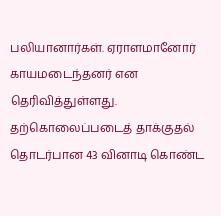பலியானார்கள். ஏராளமானோர் காயமடைந்தனர் என தெரிவித்துள்ளது.
தற்கொலைப்படைத் தாக்குதல் தொடர்பான 43 வினாடி கொண்ட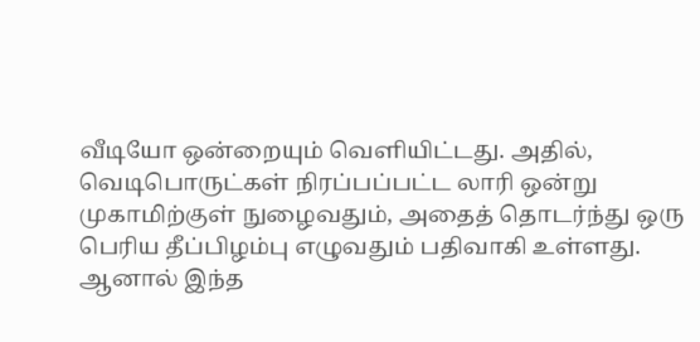வீடியோ ஒன்றையும் வெளியிட்டது. அதில், வெடிபொருட்கள் நிரப்பப்பட்ட லாரி ஒன்று முகாமிற்குள் நுழைவதும், அதைத் தொடர்ந்து ஒரு பெரிய தீப்பிழம்பு எழுவதும் பதிவாகி உள்ளது.
ஆனால் இந்த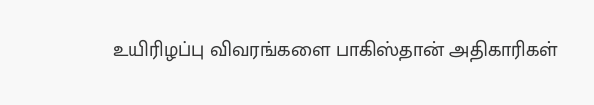உயிரிழப்பு விவரங்களை பாகிஸ்தான் அதிகாரிகள்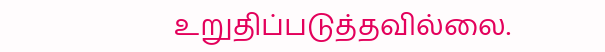உறுதிப்படுத்தவில்லை.